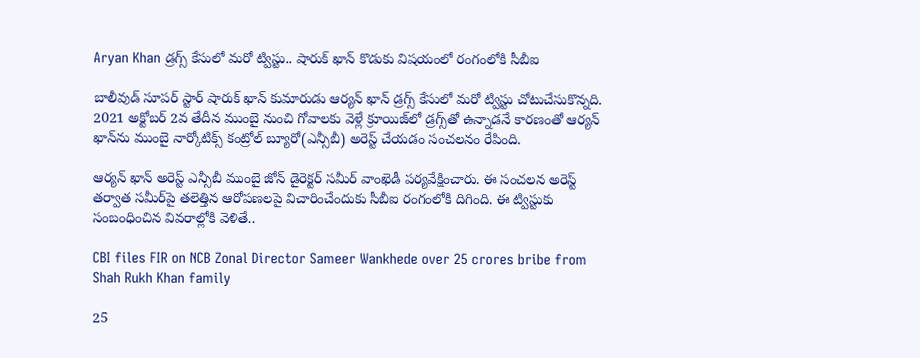Aryan Khan డ్రగ్స్ కేసులో మరో ట్విస్టు.. షారుక్ ఖాన్ కొడుకు విషయంలో రంగంలోకి సీబీఐ

బాలీవుడ్ సూపర్ స్టార్ షారుక్ ఖాన్ కుమారుడు ఆర్యన్ ఖాన్ డ్రగ్స్ కేసులో మరో ట్విస్టు చోటుచేసుకొన్నది. 2021 అక్టోబర్ 2వ తేదీన ముంబై నుంచి గోవాలకు వెళ్లే క్రూయిజ్‌లో డ్రగ్స్‌తో ఉన్నాడనే కారణంతో ఆర్యన్ ఖాన్‌ను ముంబై నార్కోటిక్స్ కంట్రోల్ బ్యూరో(ఎన్సీబీ) అరెస్ట్ చేయడం సంచలనం రేపింది.

ఆర్యన్ ఖాన్ అరెస్ట్ ఎన్సీబీ ముంబై జోన్ డైరెక్టర్ సమీర్ వాంఖెడీ పర్యవేక్షించారు. ఈ సంచలన అరెస్ట్ తర్వాత సమీర్‌పై తలెత్తిన ఆరోపణలపై విచారించేందుకు సీబీఐ రంగంలోకి దిగింది. ఈ ట్విస్టుకు సంబంధించిన వివరాల్లోకి వెళితే..

CBI files FIR on NCB Zonal Director Sameer Wankhede over 25 crores bribe from Shah Rukh Khan family

25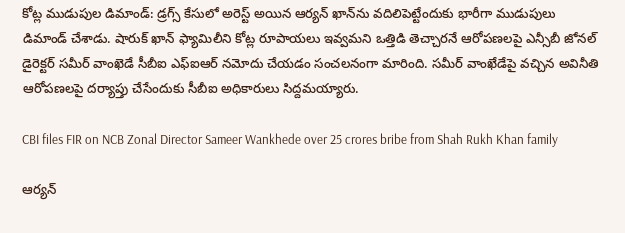కోట్ల ముడుపుల డిమాండ్: డ్రగ్స్ కేసులో అరెస్ట్ అయిన ఆర్యన్ ఖాన్‌ను వదిలిపెట్టేందుకు భారీగా ముడుపులు డిమాండ్ చేశాడు. షారుక్ ఖాన్‌ ఫ్యామిలీని కోట్ల రూపాయలు ఇవ్వమని ఒత్తిడి తెచ్చారనే ఆరోపణలపై ఎన్సీబీ జోనల్ డైరెక్టర్ సమీర్ వాంఖెడే సీబీఐ ఎఫ్ఐఆర్ నమోదు చేయడం సంచలనంగా మారింది. సమీర్ వాంఖేడేపై వచ్చిన అవినీతి ఆరోపణలపై దర్యాప్తు చేసేందుకు సీబీఐ అధికారులు సిద్దమయ్యారు.

CBI files FIR on NCB Zonal Director Sameer Wankhede over 25 crores bribe from Shah Rukh Khan family

ఆర్యన్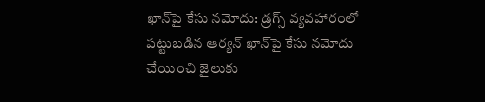ఖాన్‌పై కేసు నమోదు: డ్రగ్స్ వ్యవహారంలో పట్టుబడిన ఆర్యన్ ఖాన్‌పై కేసు నమోదు చేయించి జైలుకు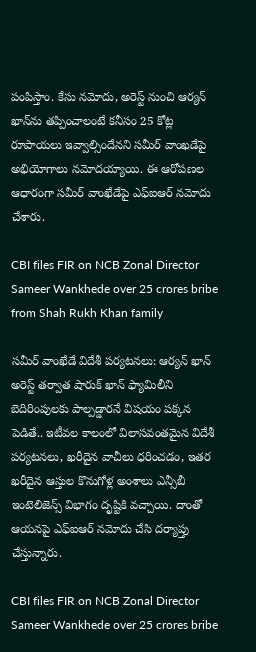పంపిస్తాం. కేసు నమోదు, అరెస్ట్ నుంచి ఆర్యన్ ఖాన్‌ను తప్పించాలంటే కనీసం 25 కోట్ల రూపాయలు ఇవ్వాల్సిందేనని సమీర్ వాంఖడేపై అభియోగాలు నమోదయ్యాయి. ఈ ఆరోపణల ఆధారంగా సమీర్ వాంఖేడేపై ఎఫ్ఐఆర్ నమోదు చేశారు.

CBI files FIR on NCB Zonal Director Sameer Wankhede over 25 crores bribe from Shah Rukh Khan family

సమీర్ వాంఖేడే విదేశీ పర్యటనలు: ఆర్యన్ ఖాన్‌ అరెస్ట్ తర్వాత షారుక్ ఖాన్ ఫ్యామిలీని బెదిరింపులకు పాల్పడ్డారనే విషయం పక్కన పెడితే.. ఇటీవల కాలంలో విలాసవంతమైన విదేశీ పర్యటనలు, ఖరీదైన వాచీలు ధరించడం, ఇతర ఖరీదైన ఆస్తుల కొనుగోళ్ల అంశాలు ఎన్సీబీ ఇంటెలిజెన్స్ విభాగం దృష్టికి వచ్చాయి. దాంతో ఆయనపై ఎఫ్ఐఆర్ నమోదు చేసి దర్యాప్తు చేస్తున్నారు.

CBI files FIR on NCB Zonal Director Sameer Wankhede over 25 crores bribe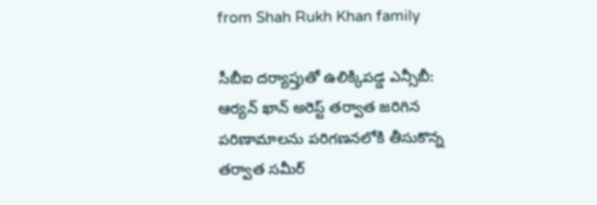from Shah Rukh Khan family

సీబీఐ దర్యాప్తుతో ఉలిక్కిపడ్డ ఎన్సీబీ: ఆర్యన్ ఖాన్ అరెస్ట్ తర్వాత జరిగిన పరిణామాలను పరిగణనలోకి తీసుకొన్న తర్వాత సమీర్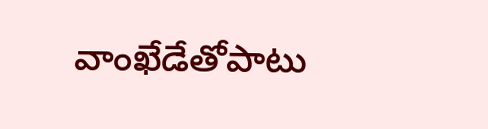వాంఖేడేతోపాటు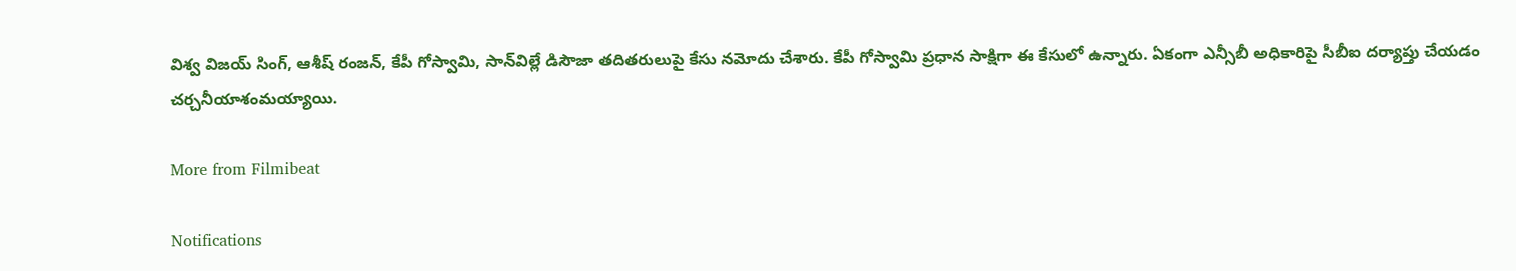విశ్వ విజయ్ సింగ్, ఆశీష్ రంజన్, కేపీ గోస్వామి, సాన్‌విల్లే డిసౌజా తదితరులుపై కేసు నమోదు చేశారు. కేపీ గోస్వామి ప్రధాన సాక్షిగా ఈ కేసులో ఉన్నారు. ఏకంగా ఎన్సీబీ అధికారిపై సీబీఐ దర్యాప్తు చేయడం చర్చనీయాశంమయ్యాయి.

More from Filmibeat

Notifications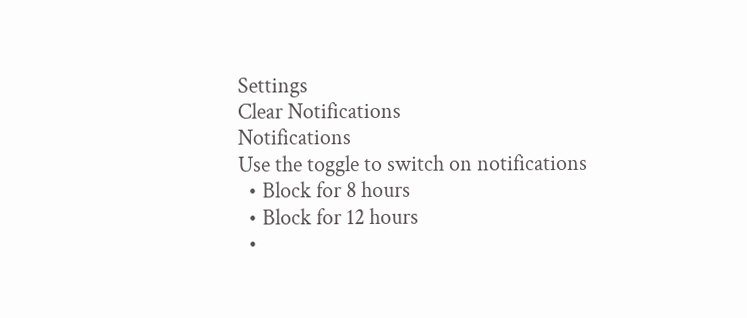Settings
Clear Notifications
Notifications
Use the toggle to switch on notifications
  • Block for 8 hours
  • Block for 12 hours
  •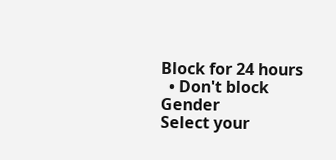Block for 24 hours
  • Don't block
Gender
Select your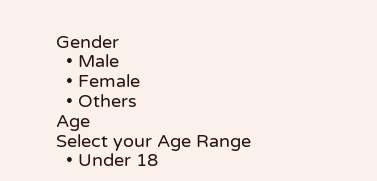Gender
  • Male
  • Female
  • Others
Age
Select your Age Range
  • Under 18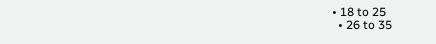• 18 to 25
  • 26 to 35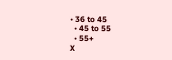• 36 to 45
  • 45 to 55
  • 55+
X